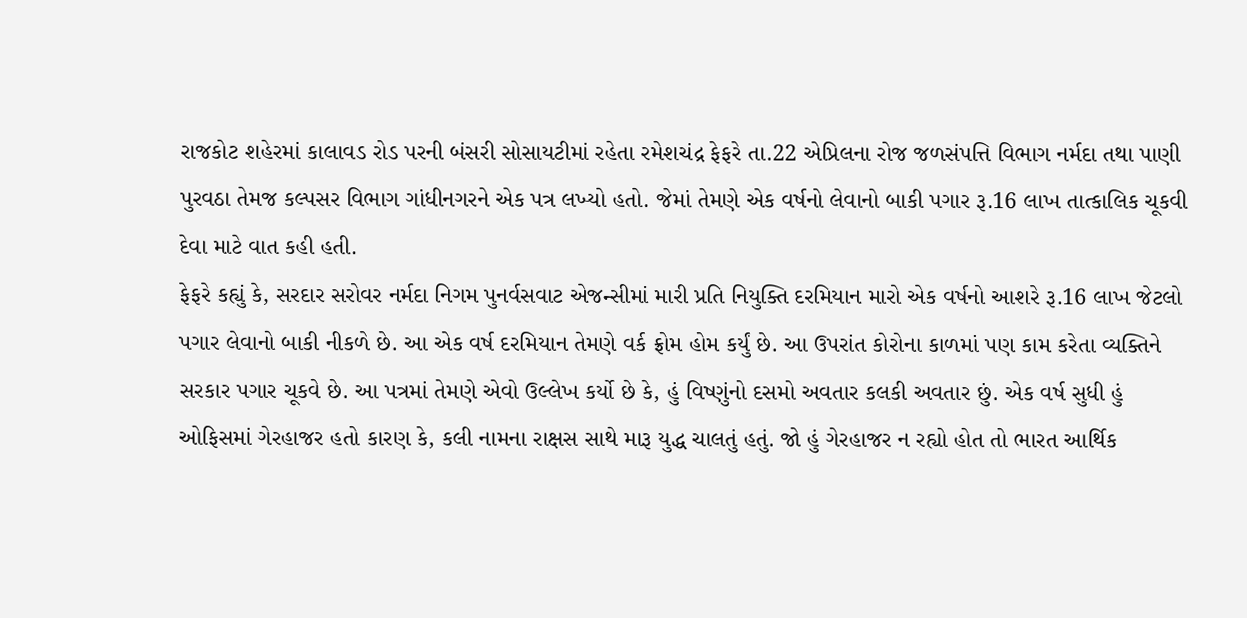રાજકોટ શહેરમાં કાલાવડ રોડ પરની બંસરી સોસાયટીમાં રહેતા રમેશચંદ્ર ફેફરે તા.22 એપ્રિલના રોજ જળસંપત્તિ વિભાગ નર્મદા તથા પાણી પુરવઠા તેમજ કલ્પસર વિભાગ ગાંધીનગરને એક પત્ર લખ્યો હતો. જેમાં તેમણે એક વર્ષનો લેવાનો બાકી પગાર રૂ.16 લાખ તાત્કાલિક ચૂકવી દેવા માટે વાત કહી હતી.
ફેફરે કહ્યું કે, સરદાર સરોવર નર્મદા નિગમ પુનર્વસવાટ એજન્સીમાં મારી પ્રતિ નિયુક્તિ દરમિયાન મારો એક વર્ષનો આશરે રૂ.16 લાખ જેટલો પગાર લેવાનો બાકી નીકળે છે. આ એક વર્ષ દરમિયાન તેમણે વર્ક ફ્રોમ હોમ કર્યું છે. આ ઉપરાંત કોરોના કાળમાં પણ કામ કરેતા વ્યક્તિને સરકાર પગાર ચૂકવે છે. આ પત્રમાં તેમણે એવો ઉલ્લેખ કર્યો છે કે, હું વિષ્ણુંનો દસમો અવતાર કલકી અવતાર છું. એક વર્ષ સુધી હું ઓફિસમાં ગેરહાજર હતો કારણ કે, કલી નામના રાક્ષસ સાથે મારૂ યુદ્ધ ચાલતું હતું. જો હું ગેરહાજર ન રહ્યો હોત તો ભારત આર્થિક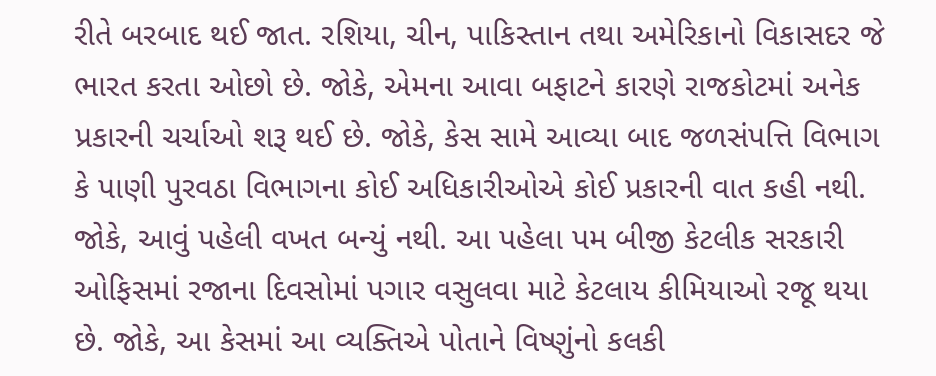રીતે બરબાદ થઈ જાત. રશિયા, ચીન, પાકિસ્તાન તથા અમેરિકાનો વિકાસદર જે ભારત કરતા ઓછો છે. જોકે, એમના આવા બફાટને કારણે રાજકોટમાં અનેક પ્રકારની ચર્ચાઓ શરૂ થઈ છે. જોકે, કેસ સામે આવ્યા બાદ જળસંપત્તિ વિભાગ કે પાણી પુરવઠા વિભાગના કોઈ અધિકારીઓએ કોઈ પ્રકારની વાત કહી નથી.
જોકે, આવું પહેલી વખત બન્યું નથી. આ પહેલા પમ બીજી કેટલીક સરકારી ઓફિસમાં રજાના દિવસોમાં પગાર વસુલવા માટે કેટલાય કીમિયાઓ રજૂ થયા છે. જોકે, આ કેસમાં આ વ્યક્તિએ પોતાને વિષ્ણુંનો કલકી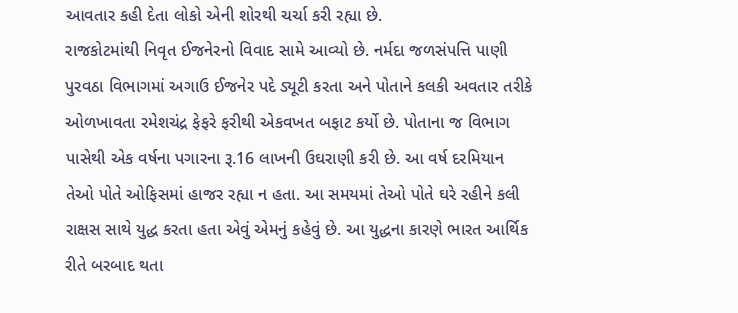આવતાર કહી દેતા લોકો એની શોરથી ચર્ચા કરી રહ્યા છે.
રાજકોટમાંથી નિવૃત ઈજનેરનો વિવાદ સામે આવ્યો છે. નર્મદા જળસંપત્તિ પાણી પુરવઠા વિભાગમાં અગાઉ ઈજનેર પદે ડ્યૂટી કરતા અને પોતાને કલકી અવતાર તરીકે ઓળખાવતા રમેશચંદ્ર ફેફરે ફરીથી એકવખત બફાટ કર્યો છે. પોતાના જ વિભાગ પાસેથી એક વર્ષના પગારના રૂ.16 લાખની ઉઘરાણી કરી છે. આ વર્ષ દરમિયાન તેઓ પોતે ઓફિસમાં હાજર રહ્યા ન હતા. આ સમયમાં તેઓ પોતે ઘરે રહીને કલી રાક્ષસ સાથે યુદ્ધ કરતા હતા એવું એમનું કહેવું છે. આ યુદ્ધના કારણે ભારત આર્થિક રીતે બરબાદ થતા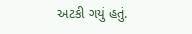અટકી ગયું હતું.